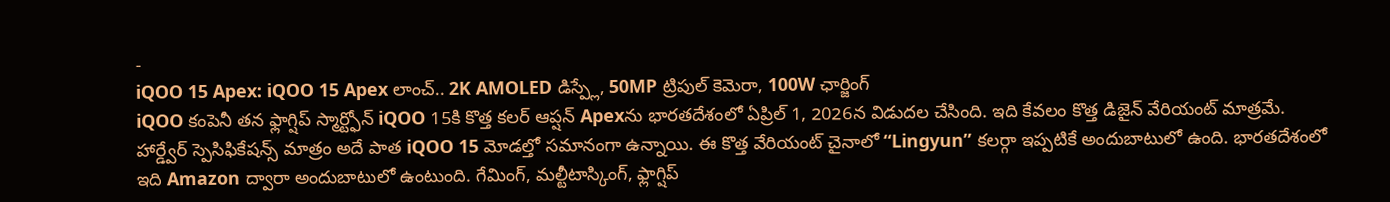-
iQOO 15 Apex: iQOO 15 Apex లాంచ్.. 2K AMOLED డిస్ప్లే, 50MP ట్రిపుల్ కెమెరా, 100W ఛార్జింగ్
iQOO కంపెనీ తన ఫ్లాగ్షిప్ స్మార్ట్ఫోన్ iQOO 15కి కొత్త కలర్ ఆప్షన్ Apexను భారతదేశంలో ఏప్రిల్ 1, 2026న విడుదల చేసింది. ఇది కేవలం కొత్త డిజైన్ వేరియంట్ మాత్రమే. హార్డ్వేర్ స్పెసిఫికేషన్స్ మాత్రం అదే పాత iQOO 15 మోడల్తో సమానంగా ఉన్నాయి. ఈ కొత్త వేరియంట్ చైనాలో “Lingyun” కలర్గా ఇప్పటికే అందుబాటులో ఉంది. భారతదేశంలో ఇది Amazon ద్వారా అందుబాటులో ఉంటుంది. గేమింగ్, మల్టీటాస్కింగ్, ఫ్లాగ్షిప్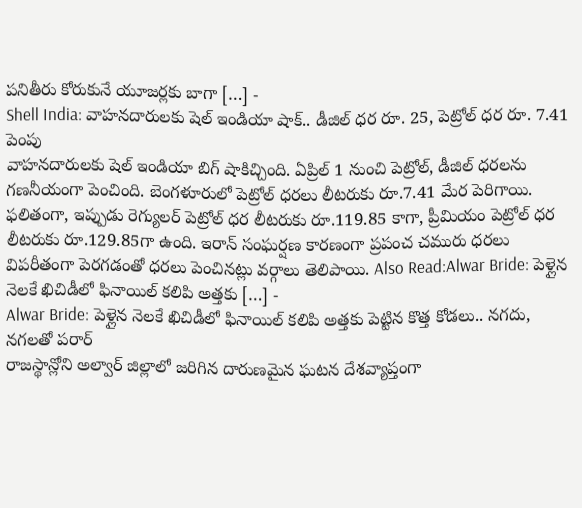పనితీరు కోరుకునే యూజర్లకు బాగా […] -
Shell India: వాహనదారులకు షెల్ ఇండియా షాక్.. డీజిల్ ధర రూ. 25, పెట్రోల్ ధర రూ. 7.41 పెంపు
వాహనదారులకు షెల్ ఇండియా బిగ్ షాకిచ్చింది. ఏప్రిల్ 1 నుంచి పెట్రోల్, డీజిల్ ధరలను గణనీయంగా పెంచింది. బెంగళూరులో పెట్రోల్ ధరలు లీటరుకు రూ.7.41 మేర పెరిగాయి. ఫలితంగా, ఇప్పుడు రెగ్యులర్ పెట్రోల్ ధర లీటరుకు రూ.119.85 కాగా, ప్రీమియం పెట్రోల్ ధర లీటరుకు రూ.129.85గా ఉంది. ఇరాన్ సంఘర్షణ కారణంగా ప్రపంచ చమురు ధరలు విపరీతంగా పెరగడంతో ధరలు పెంచినట్లు వర్గాలు తెలిపాయి. Also Read:Alwar Bride: పెళ్లైన నెలకే ఖిచిడీలో ఫినాయిల్ కలిపి అత్తకు […] -
Alwar Bride: పెళ్లైన నెలకే ఖిచిడీలో ఫినాయిల్ కలిపి అత్తకు పెట్టిన కొత్త కోడలు.. నగదు, నగలతో పరార్
రాజస్థాన్లోని అల్వార్ జిల్లాలో జరిగిన దారుణమైన ఘటన దేశవ్యాప్తంగా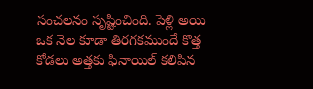సంచలనం సృష్టించింది. పెళ్లి అయి ఒక నెల కూడా తిరగకముందే కొత్త కోడలు అత్తకు ఫినాయిల్ కలిపిన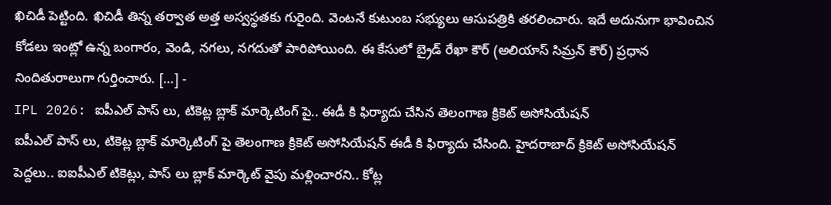ఖిచిడీ పెట్టింది. ఖిచిడీ తిన్న తర్వాత అత్త అస్వస్థతకు గురైంది. వెంటనే కుటుంబ సభ్యులు ఆసుపత్రికి తరలించారు. ఇదే అదునుగా భావించిన కోడలు ఇంట్లో ఉన్న బంగారం, వెండి, నగలు, నగదుతో పారిపోయింది. ఈ కేసులో బ్రైడ్ రేఖా కౌర్ (అలియాస్ సిమ్రన్ కౌర్) ప్రధాన నిందితురాలుగా గుర్తించారు. […] -
IPL 2026: ఐపీఎల్ పాస్ లు, టికెట్ల బ్లాక్ మార్కెటింగ్ పై.. ఈడీ కి ఫిర్యాదు చేసిన తెలంగాణ క్రికెట్ అసోసియేషన్
ఐపీఎల్ పాస్ లు, టికెట్ల బ్లాక్ మార్కెటింగ్ పై తెలంగాణ క్రికెట్ అసోసియేషన్ ఈడీ కి ఫిర్యాదు చేసింది. హైదరాబాద్ క్రికెట్ అసోసియేషన్ పెద్దలు.. ఐఐపీఎల్ టికెట్లు, పాస్ లు బ్లాక్ మార్కెట్ వైపు మళ్లించారని.. కోట్ల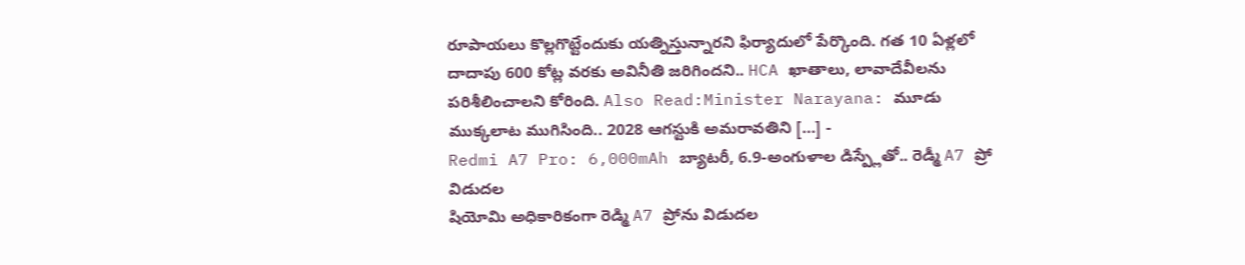రూపాయలు కొల్లగొట్టేందుకు యత్నిస్తున్నారని ఫిర్యాదులో పేర్కొంది. గత 10 ఏళ్లలో దాదాపు 600 కోట్ల వరకు అవినీతి జరిగిందని.. HCA ఖాతాలు, లావాదేవీలను పరిశీలించాలని కోరింది. Also Read:Minister Narayana: మూడు ముక్కలాట ముగిసింది.. 2028 ఆగస్టుకి అమరావతిని […] -
Redmi A7 Pro: 6,000mAh బ్యాటరీ, 6.9-అంగుళాల డిస్ప్లేతో.. రెడ్మీ A7 ప్రో విడుదల
షియోమి అధికారికంగా రెడ్మి A7 ప్రోను విడుదల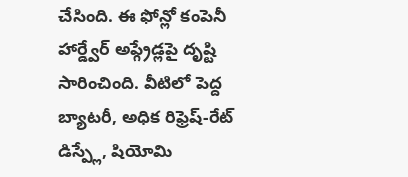చేసింది. ఈ ఫోన్లో కంపెనీ హార్డ్వేర్ అప్గ్రేడ్లపై దృష్టి సారించింది. వీటిలో పెద్ద బ్యాటరీ, అధిక రిఫ్రెష్-రేట్ డిస్ప్లే, షియోమి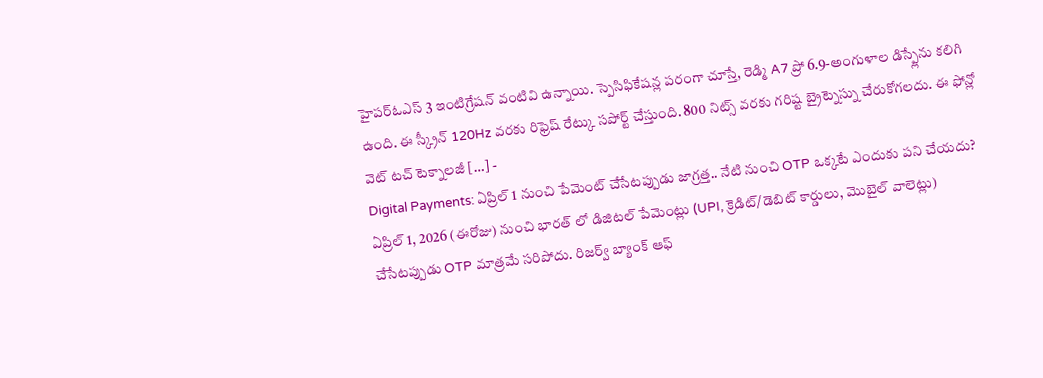హైపర్ఓఎస్ 3 ఇంటిగ్రేషన్ వంటివి ఉన్నాయి. స్పెసిఫికేషన్ల పరంగా చూస్తే, రెడ్మి A7 ప్రో 6.9-అంగుళాల డిస్ప్లేను కలిగి ఉంది. ఈ స్క్రీన్ 120Hz వరకు రిఫ్రెష్ రేట్కు సపోర్ట్ చేస్తుంది. 800 నిట్స్ వరకు గరిష్ట బ్రైట్నెస్ను చేరుకోగలదు. ఈ ఫోన్లో వెట్ టచ్ టెక్నాలజీ […] -
Digital Payments: ఏప్రిల్ 1 నుంచి పేమెంట్ చేసేటప్పుడు జాగ్రత్త.. నేటి నుంచి OTP ఒక్కటే ఎందుకు పని చేయదు?
ఏప్రిల్ 1, 2026 (ఈరోజు) నుంచి భారత్ లో డిజిటల్ పేమెంట్లు (UPI, క్రెడిట్/డెబిట్ కార్డులు, మొబైల్ వాలెట్లు) చేసేటప్పుడు OTP మాత్రమే సరిపోదు. రిజర్వ్ బ్యాంక్ ఆఫ్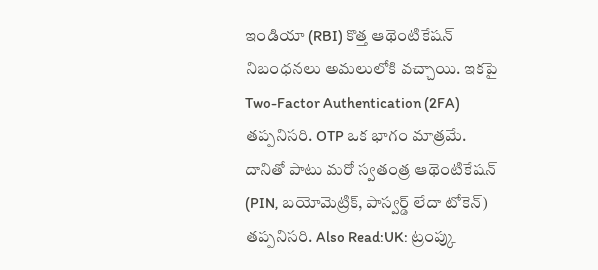ఇండియా (RBI) కొత్త ఆథెంటికేషన్ నిబంధనలు అమలులోకి వచ్చాయి. ఇకపై Two-Factor Authentication (2FA) తప్పనిసరి. OTP ఒక భాగం మాత్రమే. దానితో పాటు మరో స్వతంత్ర ఆథెంటికేషన్ (PIN, బయోమెట్రిక్, పాస్వర్డ్ లేదా టోకెన్) తప్పనిసరి. Also Read:UK: ట్రంప్కు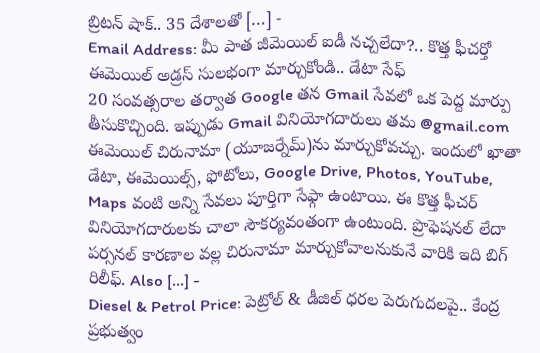బ్రిటన్ షాక్.. 35 దేశాలతో […] -
Email Address: మీ పాత జీమెయిల్ ఐడీ నచ్చలేదా?.. కొత్త ఫీచర్తో ఈమెయిల్ అడ్రస్ సులభంగా మార్చుకోండి.. డేటా సేఫ్
20 సంవత్సరాల తర్వాత Google తన Gmail సేవలో ఒక పెద్ద మార్పు తీసుకొచ్చింది. ఇప్పుడు Gmail వినియోగదారులు తమ @gmail.com ఈమెయిల్ చిరునామా (యూజర్నేమ్)ను మార్చుకోవచ్చు. ఇందులో ఖాతా డేటా, ఈమెయిల్స్, ఫోటోలు, Google Drive, Photos, YouTube, Maps వంటి అన్ని సేవలు పూర్తిగా సేఫ్గా ఉంటాయి. ఈ కొత్త ఫీచర్ వినియోగదారులకు చాలా సౌకర్యవంతంగా ఉంటుంది. ప్రొఫెషనల్ లేదా పర్సనల్ కారణాల వల్ల చిరునామా మార్చుకోవాలనుకునే వారికి ఇది బిగ్ రిలీఫ్. Also […] -
Diesel & Petrol Price: పెట్రోల్ & డీజిల్ ధరల పెరుగుదలపై.. కేంద్ర ప్రభుత్వం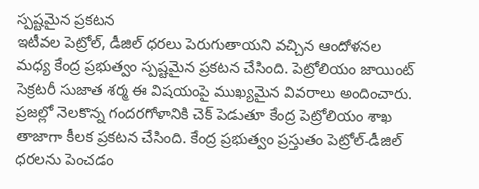స్పష్టమైన ప్రకటన
ఇటీవల పెట్రోల్, డీజిల్ ధరలు పెరుగుతాయని వచ్చిన ఆందోళనల మధ్య కేంద్ర ప్రభుత్వం స్పష్టమైన ప్రకటన చేసింది. పెట్రోలియం జాయింట్ సెక్రటరీ సుజాత శర్మ ఈ విషయంపై ముఖ్యమైన వివరాలు అందించారు. ప్రజల్లో నెలకొన్న గందరగోళానికి చెక్ పెడుతూ కేంద్ర పెట్రోలియం శాఖ తాజాగా కీలక ప్రకటన చేసింది. కేంద్ర ప్రభుత్వం ప్రస్తుతం పెట్రోల్-డీజిల్ ధరలను పెంచడం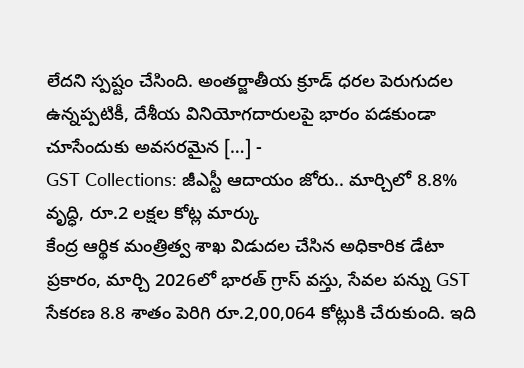లేదని స్పష్టం చేసింది. అంతర్జాతీయ క్రూడ్ ధరల పెరుగుదల ఉన్నప్పటికీ, దేశీయ వినియోగదారులపై భారం పడకుండా చూసేందుకు అవసరమైన […] -
GST Collections: జీఎస్టీ ఆదాయం జోరు.. మార్చిలో 8.8% వృద్ధి, రూ.2 లక్షల కోట్ల మార్కు
కేంద్ర ఆర్థిక మంత్రిత్వ శాఖ విడుదల చేసిన అధికారిక డేటా ప్రకారం, మార్చి 2026లో భారత్ గ్రాస్ వస్తు, సేవల పన్ను GST సేకరణ 8.8 శాతం పెరిగి రూ.2,00,064 కోట్లుకి చేరుకుంది. ఇది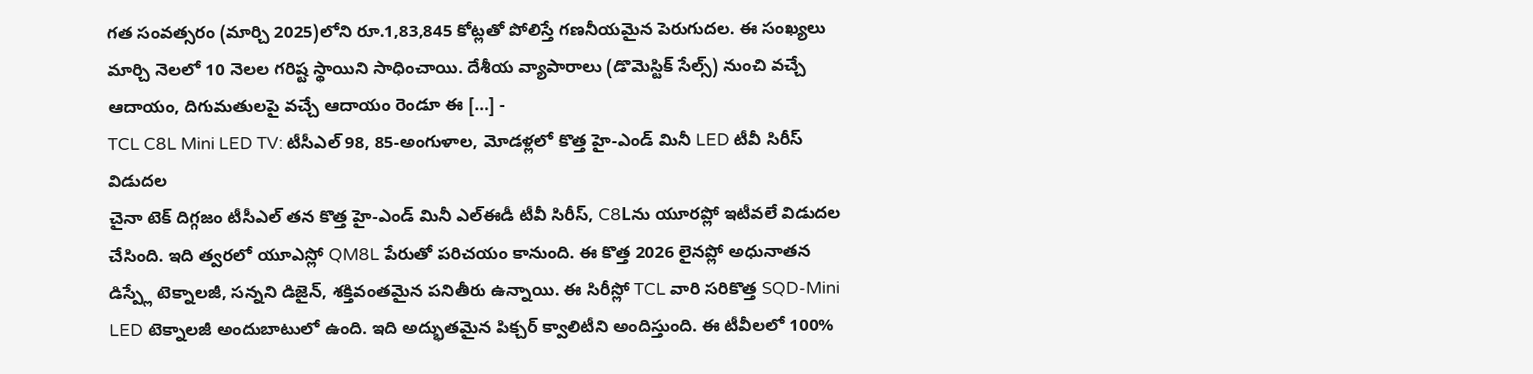గత సంవత్సరం (మార్చి 2025)లోని రూ.1,83,845 కోట్లతో పోలిస్తే గణనీయమైన పెరుగుదల. ఈ సంఖ్యలు మార్చి నెలలో 10 నెలల గరిష్ట స్థాయిని సాధించాయి. దేశీయ వ్యాపారాలు (డొమెస్టిక్ సేల్స్) నుంచి వచ్చే ఆదాయం, దిగుమతులపై వచ్చే ఆదాయం రెండూ ఈ […] -
TCL C8L Mini LED TV: టీసీఎల్ 98, 85-అంగుళాల, మోడళ్లలో కొత్త హై-ఎండ్ మినీ LED టీవీ సిరీస్ విడుదల
చైనా టెక్ దిగ్గజం టీసీఎల్ తన కొత్త హై-ఎండ్ మినీ ఎల్ఈడీ టీవీ సిరీస్, C8Lను యూరప్లో ఇటీవలే విడుదల చేసింది. ఇది త్వరలో యూఎస్లో QM8L పేరుతో పరిచయం కానుంది. ఈ కొత్త 2026 లైనప్లో అధునాతన డిస్ప్లే టెక్నాలజీ, సన్నని డిజైన్, శక్తివంతమైన పనితీరు ఉన్నాయి. ఈ సిరీస్లో TCL వారి సరికొత్త SQD-Mini LED టెక్నాలజీ అందుబాటులో ఉంది. ఇది అద్భుతమైన పిక్చర్ క్వాలిటీని అందిస్తుంది. ఈ టీవీలలో 100%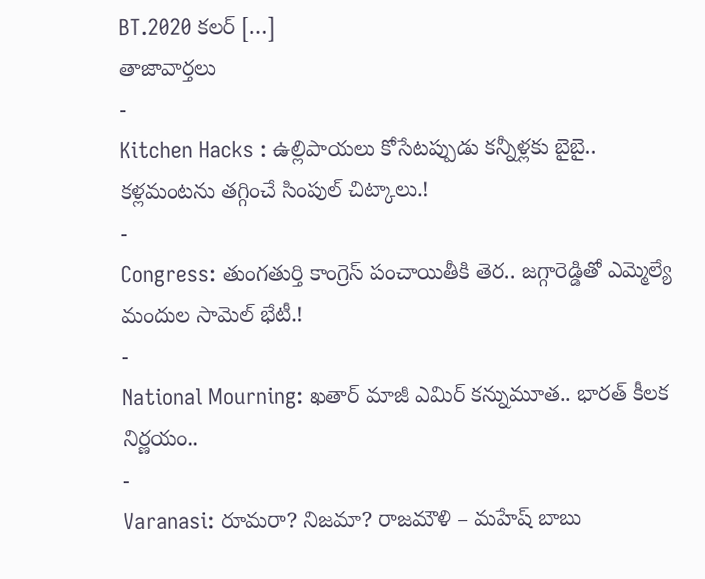BT.2020 కలర్ […]
తాజావార్తలు
-
Kitchen Hacks : ఉల్లిపాయలు కోసేటప్పుడు కన్నీళ్లకు బైబై.. కళ్లమంటను తగ్గించే సింపుల్ చిట్కాలు.!
-
Congress: తుంగతుర్తి కాంగ్రెస్ పంచాయితీకి తెర.. జగ్గారెడ్డితో ఎమ్మెల్యే మందుల సామెల్ భేటీ.!
-
National Mourning: ఖతార్ మాజీ ఎమిర్ కన్నుమూత.. భారత్ కీలక నిర్ణయం..
-
Varanasi: రూమరా? నిజమా? రాజమౌళి – మహేష్ బాబు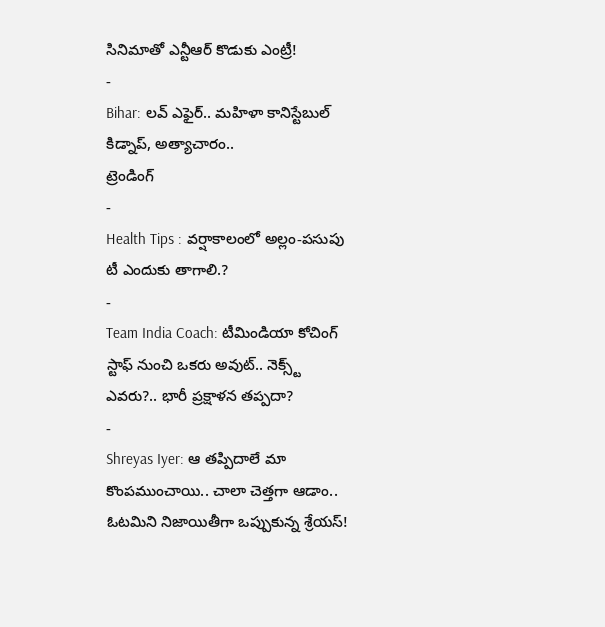సినిమాతో ఎన్టీఆర్ కొడుకు ఎంట్రీ!
-
Bihar: లవ్ ఎఫైర్.. మహిళా కానిస్టేబుల్ కిడ్నాప్, అత్యాచారం..
ట్రెండింగ్
-
Health Tips : వర్షాకాలంలో అల్లం-పసుపు టీ ఎందుకు తాగాలి.?
-
Team India Coach: టీమిండియా కోచింగ్ స్టాఫ్ నుంచి ఒకరు అవుట్.. నెక్స్ట్ ఎవరు?.. భారీ ప్రక్షాళన తప్పదా?
-
Shreyas Iyer: ఆ తప్పిదాలే మా కొంపముంచాయి.. చాలా చెత్తగా ఆడాం.. ఓటమిని నిజాయితీగా ఒప్పుకున్న శ్రేయస్!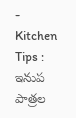-
Kitchen Tips : ఇనుప పాత్రల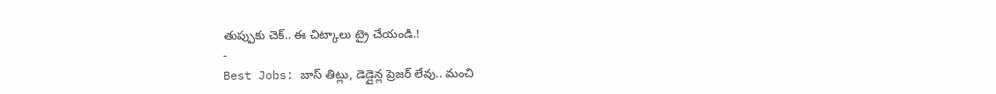తుప్పుకు చెక్.. ఈ చిట్కాలు ట్రై చేయండి.!
-
Best Jobs: బాస్ తిట్లు, డెడ్లైన్ల ప్రెజర్ లేవు.. మంచి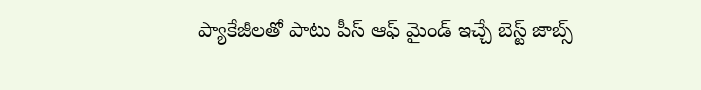ప్యాకేజీలతో పాటు పీస్ ఆఫ్ మైండ్ ఇచ్చే బెస్ట్ జాబ్స్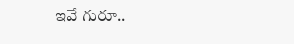ఇవే గురూ..